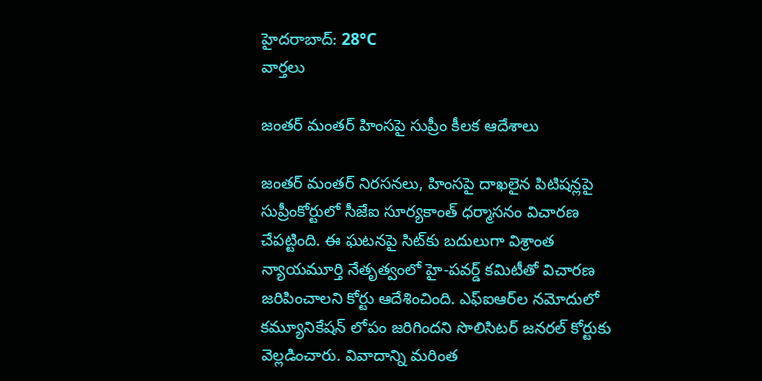హైదరాబాద్: 28°C
వార్తలు

జంతర్ మంతర్ హింసపై సుప్రీం కీలక ఆదేశాలు

జంతర్ మంతర్ నిరసనలు, హింసపై దాఖలైన పిటిషన్లపై సుప్రీంకోర్టులో సీజేఐ సూర్యకాంత్ ధర్మాసనం విచారణ చేపట్టింది. ఈ ఘటనపై సిట్‌కు బదులుగా విశ్రాంత న్యాయమూర్తి నేతృత్వంలో హై-పవర్డ్ కమిటీతో విచారణ జరిపించాలని కోర్టు ఆదేశించింది. ఎఫ్ఐఆర్‌ల నమోదులో కమ్యూనికేషన్ లోపం జరిగిందని సొలిసిటర్ జనరల్ కోర్టుకు వెల్లడించారు. వివాదాన్ని మరింత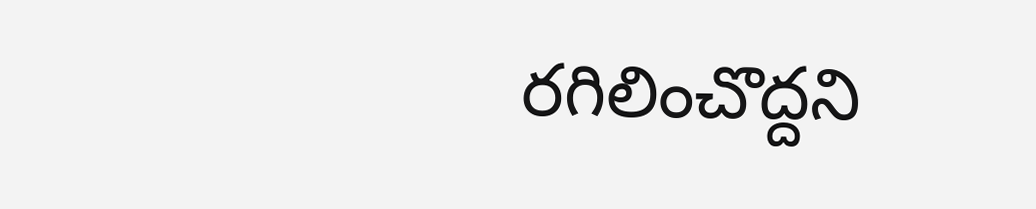రగిలించొద్దని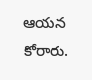ఆయన కోరారు.